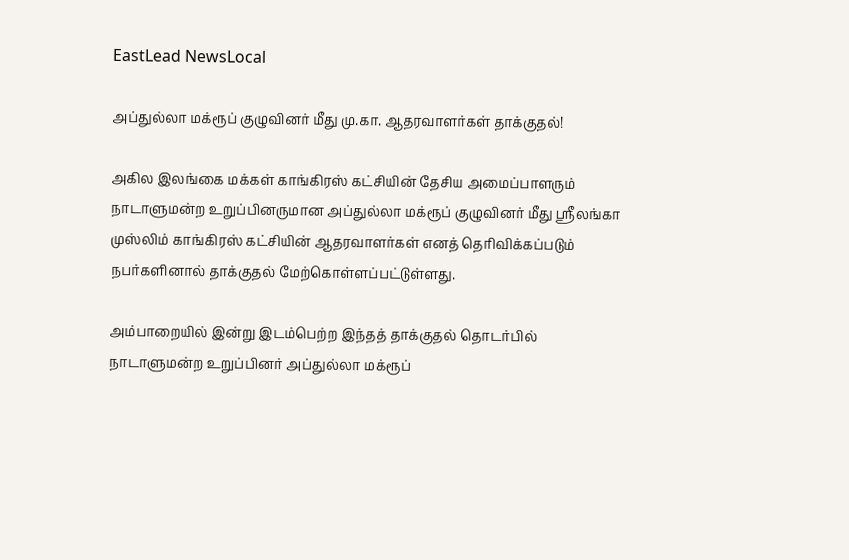EastLead NewsLocal

அப்துல்லா மக்ரூப் குழுவினர் மீது மு.கா. ஆதரவாளர்கள் தாக்குதல்!

அகில இலங்கை மக்கள் காங்கிரஸ் கட்சியின் தேசிய அமைப்பாளரும் நாடாளுமன்ற உறுப்பினருமான அப்துல்லா மக்ரூப் குழுவினர் மீது ஸ்ரீலங்கா முஸ்லிம் காங்கிரஸ் கட்சியின் ஆதரவாளர்கள் எனத் தெரிவிக்கப்படும் நபர்களினால் தாக்குதல் மேற்கொள்ளப்பட்டுள்ளது.

அம்பாறையில் இன்று இடம்பெற்ற இந்தத் தாக்குதல் தொடர்பில் நாடாளுமன்ற உறுப்பினர் அப்துல்லா மக்ரூப்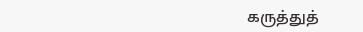கருத்துத்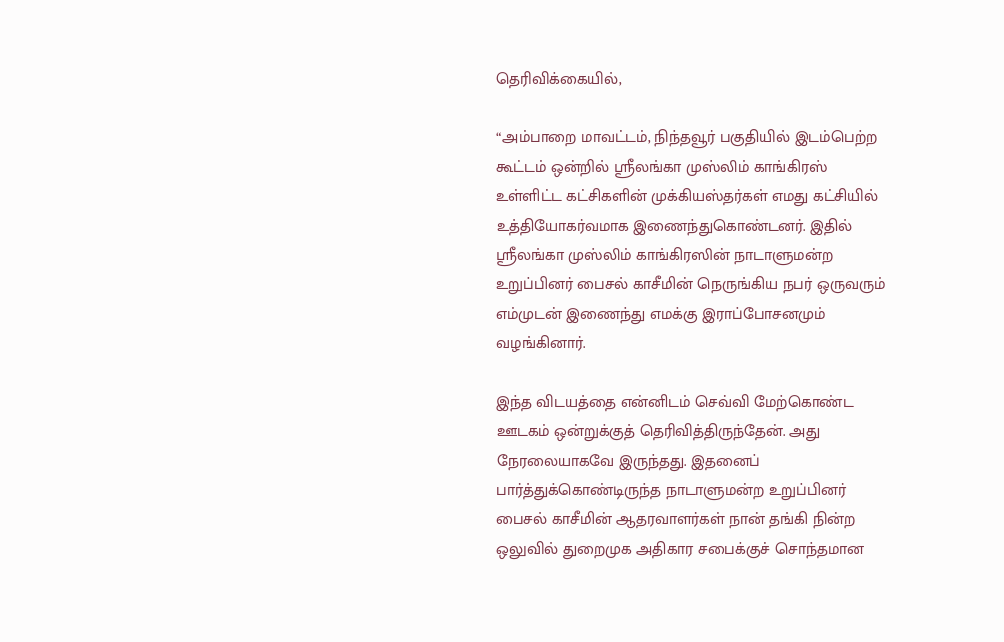தெரிவிக்கையில்,

“அம்பாறை மாவட்டம், நிந்தவூர் பகுதியில் இடம்பெற்ற கூட்டம் ஒன்றில் ஸ்ரீலங்கா முஸ்லிம் காங்கிரஸ் உள்ளிட்ட கட்சிகளின் முக்கியஸ்தர்கள் எமது கட்சியில் உத்தியோகர்வமாக இணைந்துகொண்டனர். இதில் ஸ்ரீலங்கா முஸ்லிம் காங்கிரஸின் நாடாளுமன்ற உறுப்பினர் பைசல் காசீமின் நெருங்கிய நபர் ஒருவரும் எம்முடன் இணைந்து எமக்கு இராப்போசனமும் வழங்கினார்.

இந்த விடயத்தை என்னிடம் செவ்வி மேற்கொண்ட ஊடகம் ஒன்றுக்குத் தெரிவித்திருந்தேன். அது நேரலையாகவே இருந்தது. இதனைப் பார்த்துக்கொண்டிருந்த நாடாளுமன்ற உறுப்பினர் பைசல் காசீமின் ஆதரவாளர்கள் நான் தங்கி நின்ற ஒலுவில் துறைமுக அதிகார சபைக்குச் சொந்தமான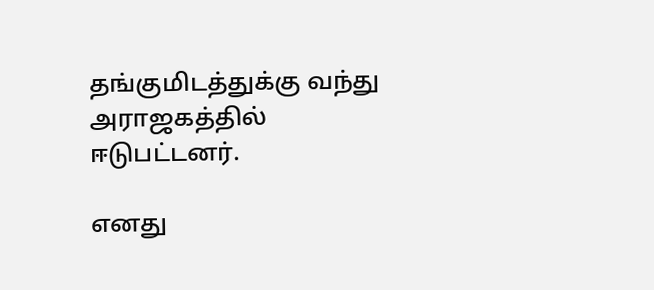தங்குமிடத்துக்கு வந்து அராஜகத்தில் ஈடுபட்டனர்.

எனது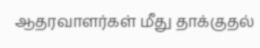ஆதரவாளர்கள் மீது தாக்குதல்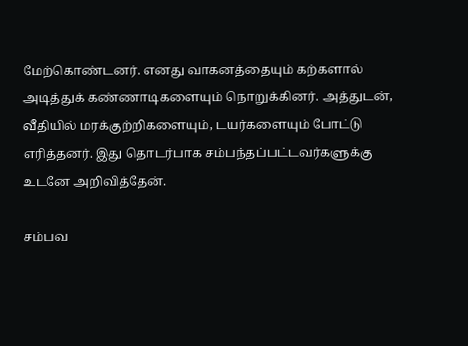மேற்கொண்டனர். எனது வாகனத்தையும் கற்களால் அடித்துக் கண்ணாடிகளையும் நொறுக்கினர். அத்துடன், வீதியில் மரக்குற்றிகளையும், டயர்களையும் போட்டு எரித்தனர். இது தொடர்பாக சம்பந்தப்பட்டவர்களுக்கு உடனே அறிவித்தேன்.

சம்பவ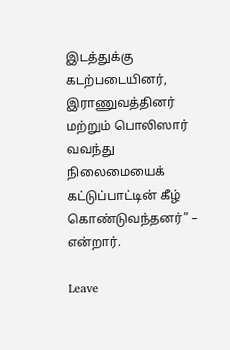இடத்துக்கு கடற்படையினர், இராணுவத்தினர் மற்றும் பொலிஸார் வவந்து நிலைமையைக் கட்டுப்பாட்டின் கீழ் கொண்டுவந்தனர்” – என்றார்.

Leave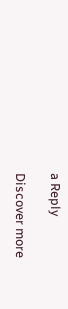a Reply

Discover more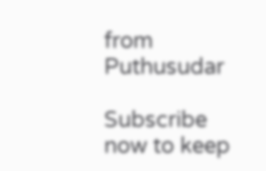from Puthusudar

Subscribe now to keep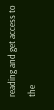reading and get access to the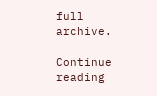full archive.

Continue reading